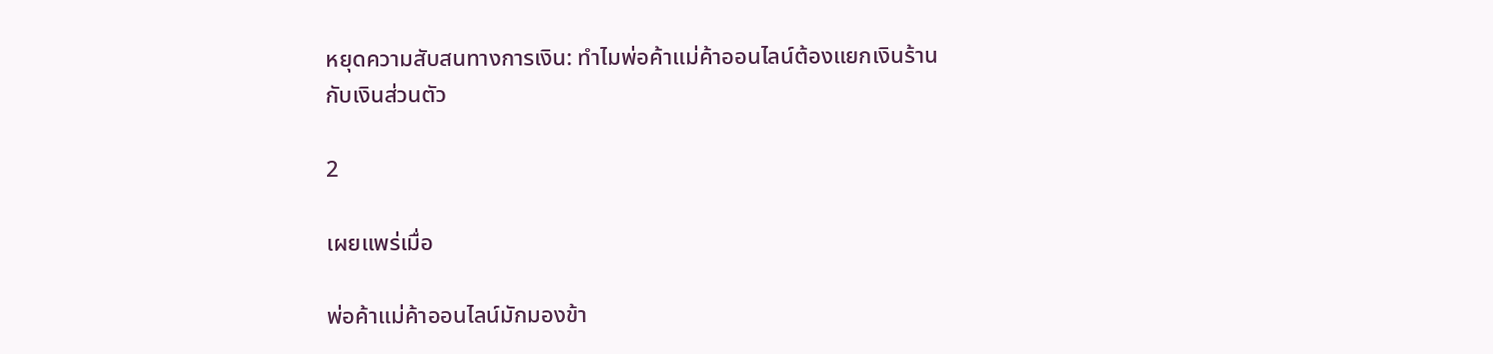หยุดความสับสนทางการเงิน: ทำไมพ่อค้าแม่ค้าออนไลน์ต้องแยกเงินร้านกับเงินส่วนตัว

2

เผยแพร่เมื่อ

พ่อค้าแม่ค้าออนไลน์มักมองข้า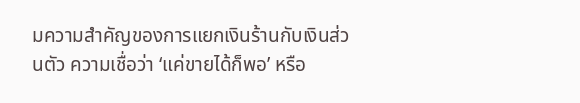มความสำคัญของการแยกเงินร้านกับเงินส่วนตัว ความเชื่อว่า ‘แค่ขายได้ก็พอ’ หรือ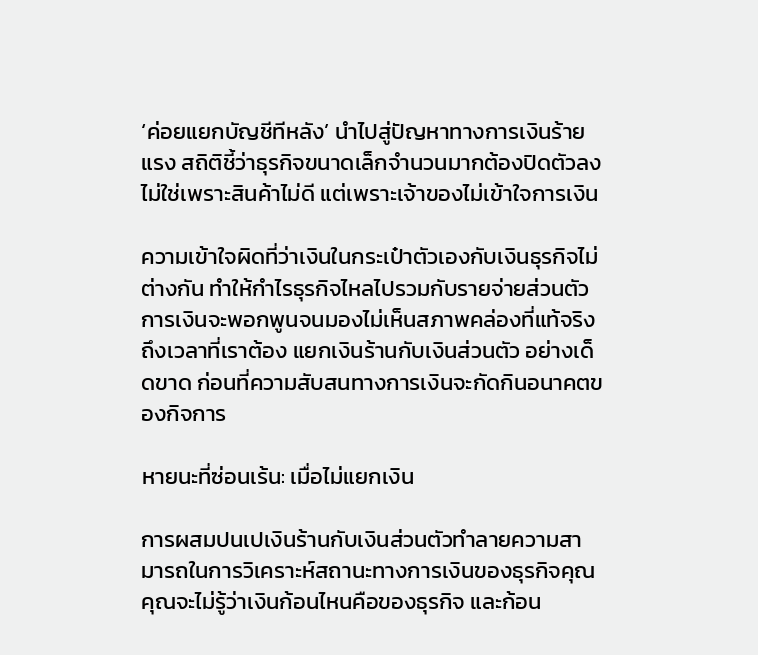‘ค่อยแยกบัญชีทีหลัง’ นำไปสู่ปัญหาทางการเงินร้ายแรง สถิติชี้ว่าธุรกิจขนาดเล็กจำนวนมากต้องปิดตัวลง ไม่ใช่เพราะสินค้าไม่ดี แต่เพราะเจ้าของไม่เข้าใจการเงิน

ความเข้าใจผิดที่ว่าเงินในกระเป๋าตัวเองกับเงินธุรกิจไม่ต่างกัน ทำให้กำไรธุรกิจไหลไปรวมกับรายจ่ายส่วนตัว การเงินจะพอกพูนจนมองไม่เห็นสภาพคล่องที่แท้จริง ถึงเวลาที่เราต้อง แยกเงินร้านกับเงินส่วนตัว อย่างเด็ดขาด ก่อนที่ความสับสนทางการเงินจะกัดกินอนาคตของกิจการ

หายนะที่ซ่อนเร้น: เมื่อไม่แยกเงิน

การผสมปนเปเงินร้านกับเงินส่วนตัวทำลายความสามารถในการวิเคราะห์สถานะทางการเงินของธุรกิจคุณ คุณจะไม่รู้ว่าเงินก้อนไหนคือของธุรกิจ และก้อน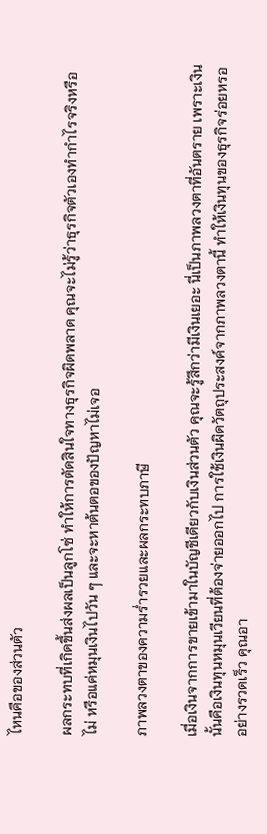ไหนคือของส่วนตัว

ผลกระทบที่เกิดขึ้นส่งผลเป็นลูกโซ่ ทำให้การตัดสินใจทางธุรกิจผิดพลาด คุณจะไม่รู้ว่าธุรกิจตัวเองทำกำไรจริงหรือไม่ หรือแค่หมุนเงินไปวัน ๆ และจะหาต้นตอของปัญหาไม่เจอ

ภาพลวงตาของความร่ำรวยและผลกระทบภาษี

เมื่อเงินจากการขายเข้ามาในบัญชีเดียวกับเงินส่วนตัว คุณจะรู้สึกว่ามีเงินเยอะ นี่เป็นภาพลวงตาที่อันตราย เพราะเงินนั้นคือเงินทุนหมุนเวียนที่ต้องจ่ายออกไป การใช้เงินผิดวัตถุประสงค์จากภาพลวงตานี้ ทำให้เงินทุนของธุรกิจร่อยหรออย่างรวดเร็ว คุณอา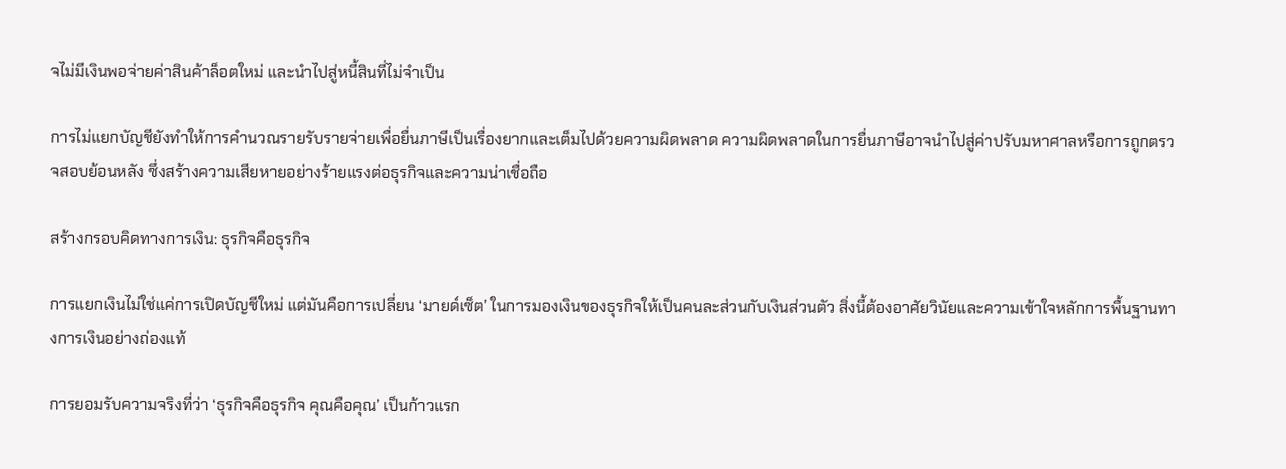จไม่มีเงินพอจ่ายค่าสินค้าล็อตใหม่ และนำไปสู่หนี้สินที่ไม่จำเป็น

การไม่แยกบัญชียังทำให้การคำนวณรายรับรายจ่ายเพื่อยื่นภาษีเป็นเรื่องยากและเต็มไปด้วยความผิดพลาด ความผิดพลาดในการยื่นภาษีอาจนำไปสู่ค่าปรับมหาศาลหรือการถูกตรวจสอบย้อนหลัง ซึ่งสร้างความเสียหายอย่างร้ายแรงต่อธุรกิจและความน่าเชื่อถือ

สร้างกรอบคิดทางการเงิน: ธุรกิจคือธุรกิจ

การแยกเงินไม่ใช่แค่การเปิดบัญชีใหม่ แต่มันคือการเปลี่ยน ‘มายด์เซ็ต’ ในการมองเงินของธุรกิจให้เป็นคนละส่วนกับเงินส่วนตัว สิ่งนี้ต้องอาศัยวินัยและความเข้าใจหลักการพื้นฐานทางการเงินอย่างถ่องแท้

การยอมรับความจริงที่ว่า ‘ธุรกิจคือธุรกิจ คุณคือคุณ’ เป็นก้าวแรก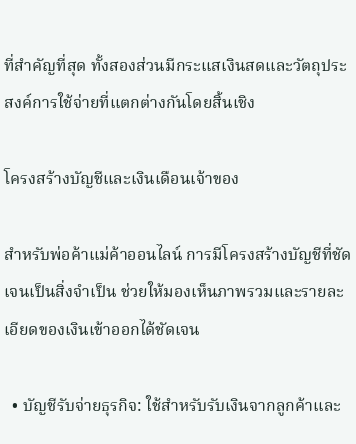ที่สำคัญที่สุด ทั้งสองส่วนมีกระแสเงินสดและวัตถุประสงค์การใช้จ่ายที่แตกต่างกันโดยสิ้นเชิง

โครงสร้างบัญชีและเงินเดือนเจ้าของ

สำหรับพ่อค้าแม่ค้าออนไลน์ การมีโครงสร้างบัญชีที่ชัดเจนเป็นสิ่งจำเป็น ช่วยให้มองเห็นภาพรวมและรายละเอียดของเงินเข้าออกได้ชัดเจน

  • บัญชีรับจ่ายธุรกิจ: ใช้สำหรับรับเงินจากลูกค้าและ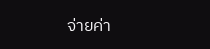จ่ายค่า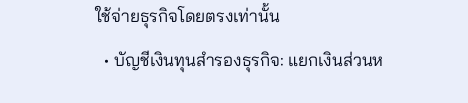ใช้จ่ายธุรกิจโดยตรงเท่านั้น
  • บัญชีเงินทุนสำรองธุรกิจ: แยกเงินส่วนห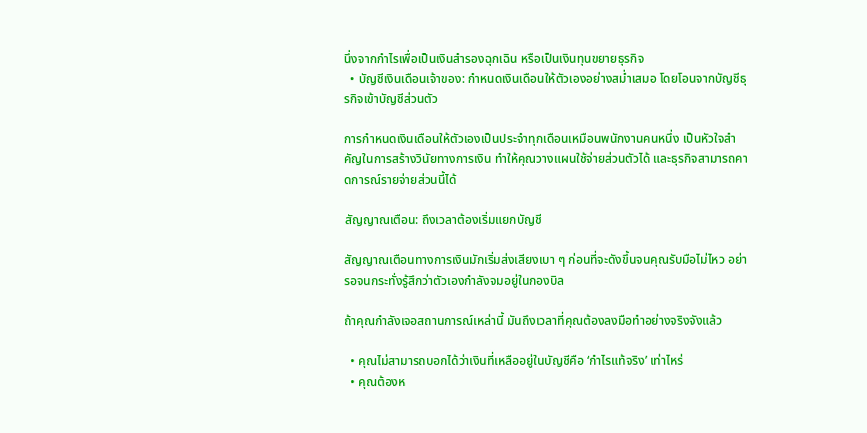นึ่งจากกำไรเพื่อเป็นเงินสำรองฉุกเฉิน หรือเป็นเงินทุนขยายธุรกิจ
  • บัญชีเงินเดือนเจ้าของ: กำหนดเงินเดือนให้ตัวเองอย่างสม่ำเสมอ โดยโอนจากบัญชีธุรกิจเข้าบัญชีส่วนตัว

การกำหนดเงินเดือนให้ตัวเองเป็นประจำทุกเดือนเหมือนพนักงานคนหนึ่ง เป็นหัวใจสำคัญในการสร้างวินัยทางการเงิน ทำให้คุณวางแผนใช้จ่ายส่วนตัวได้ และธุรกิจสามารถคาดการณ์รายจ่ายส่วนนี้ได้

สัญญาณเตือน: ถึงเวลาต้องเริ่มแยกบัญชี

สัญญาณเตือนทางการเงินมักเริ่มส่งเสียงเบา ๆ ก่อนที่จะดังขึ้นจนคุณรับมือไม่ไหว อย่ารอจนกระทั่งรู้สึกว่าตัวเองกำลังจมอยู่ในกองบิล

ถ้าคุณกำลังเจอสถานการณ์เหล่านี้ มันถึงเวลาที่คุณต้องลงมือทำอย่างจริงจังแล้ว

  • คุณไม่สามารถบอกได้ว่าเงินที่เหลืออยู่ในบัญชีคือ ‘กำไรแท้จริง’ เท่าไหร่
  • คุณต้องห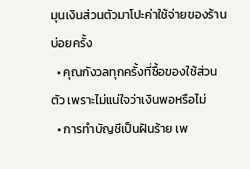มุนเงินส่วนตัวมาโปะค่าใช้จ่ายของร้านบ่อยครั้ง
  • คุณกังวลทุกครั้งที่ซื้อของใช้ส่วนตัว เพราะไม่แน่ใจว่าเงินพอหรือไม่
  • การทำบัญชีเป็นฝันร้าย เพ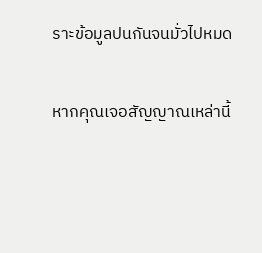ราะข้อมูลปนกันจนมั่วไปหมด

หากคุณเจอสัญญาณเหล่านี้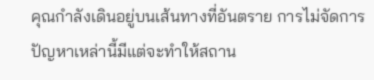คุณกำลังเดินอยู่บนเส้นทางที่อันตราย การไม่จัดการปัญหาเหล่านี้มีแต่จะทำให้สถาน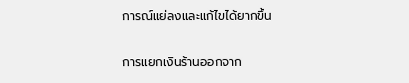การณ์แย่ลงและแก้ไขได้ยากขึ้น

การแยกเงินร้านออกจาก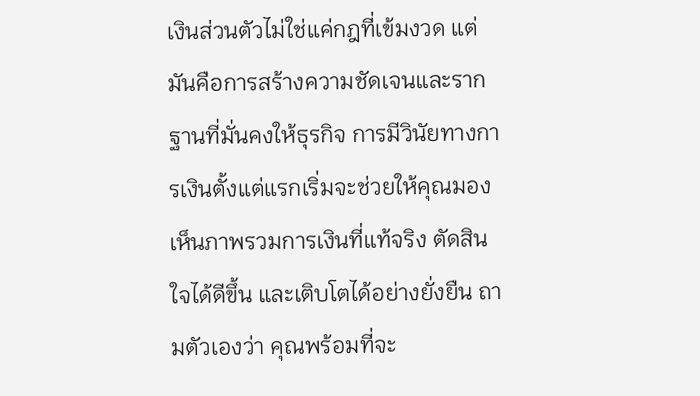เงินส่วนตัวไม่ใช่แค่กฎที่เข้มงวด แต่มันคือการสร้างความชัดเจนและรากฐานที่มั่นคงให้ธุรกิจ การมีวินัยทางการเงินตั้งแต่แรกเริ่มจะช่วยให้คุณมองเห็นภาพรวมการเงินที่แท้จริง ตัดสินใจได้ดีขึ้น และเติบโตได้อย่างยั่งยืน ถามตัวเองว่า คุณพร้อมที่จะ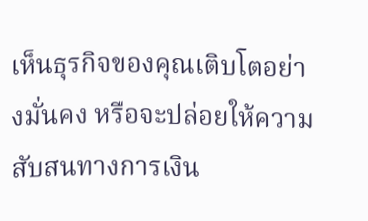เห็นธุรกิจของคุณเติบโตอย่างมั่นคง หรือจะปล่อยให้ความสับสนทางการเงิน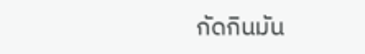กัดกินมัน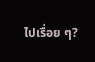ไปเรื่อย ๆ?